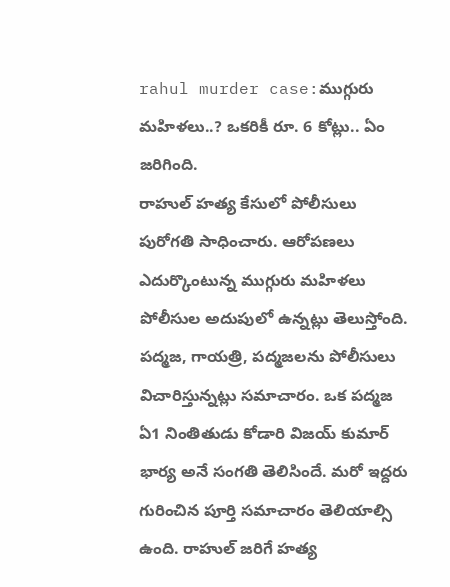rahul murder case:ముగ్గురు మహిళలు..? ఒకరికీ రూ. 6 కోట్లు.. ఏం జరిగింది.
రాహుల్ హత్య కేసులో పోలీసులు పురోగతి సాధించారు. ఆరోపణలు ఎదుర్కొంటున్న ముగ్గురు మహిళలు పోలీసుల అదుపులో ఉన్నట్లు తెలుస్తోంది. పద్మజ, గాయత్రి, పద్మజలను పోలీసులు విచారిస్తున్నట్లు సమాచారం. ఒక పద్మజ ఏ1 నింతితుడు కోడారి విజయ్ కుమార్ భార్య అనే సంగతి తెలిసిందే. మరో ఇద్దరు గురించిన పూర్తి సమాచారం తెలియాల్సి ఉంది. రాహుల్ జరిగే హత్య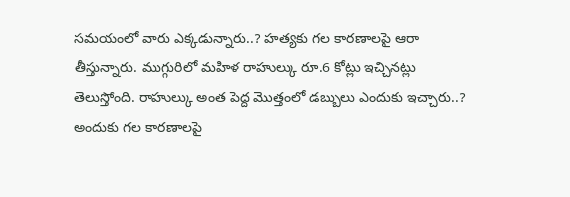సమయంలో వారు ఎక్కడున్నారు..? హత్యకు గల కారణాలపై ఆరా తీస్తున్నారు. ముగ్గురిలో మహిళ రాహుల్కు రూ.6 కోట్లు ఇచ్చినట్లు తెలుస్తోంది. రాహుల్కు అంత పెద్ద మొత్తంలో డబ్బులు ఎందుకు ఇచ్చారు..? అందుకు గల కారణాలపై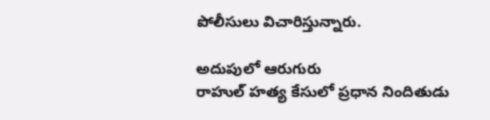పోలీసులు విచారిస్తున్నారు.

అదుపులో ఆరుగురు
రాహుల్ హత్య కేసులో ప్రధాన నిందితుడు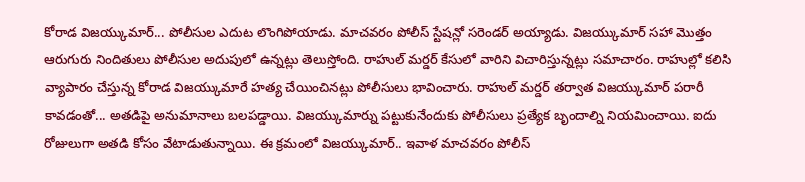కోరాడ విజయ్కుమార్... పోలీసుల ఎదుట లొంగిపోయాడు. మాచవరం పోలీస్ స్టేషన్లో సరెండర్ అయ్యాడు. విజయ్కుమార్ సహా మొత్తం ఆరుగురు నిందితులు పోలీసుల అదుపులో ఉన్నట్లు తెలుస్తోంది. రాహుల్ మర్డర్ కేసులో వారిని విచారిస్తున్నట్లు సమాచారం. రాహుల్లో కలిసి వ్యాపారం చేస్తున్న కోరాడ విజయ్కుమారే హత్య చేయించినట్లు పోలీసులు భావించారు. రాహుల్ మర్డర్ తర్వాత విజయ్కుమార్ పరారీ కావడంతో... అతడిపై అనుమానాలు బలపడ్డాయి. విజయ్కుమార్ను పట్టుకునేందుకు పోలీసులు ప్రత్యేక బృందాల్ని నియమించాయి. ఐదు రోజులుగా అతడి కోసం వేటాడుతున్నాయి. ఈ క్రమంలో విజయ్కుమార్.. ఇవాళ మాచవరం పోలీస్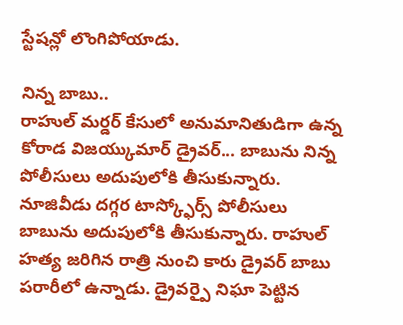స్టేషన్లో లొంగిపోయాడు.

నిన్న బాబు..
రాహుల్ మర్డర్ కేసులో అనుమానితుడిగా ఉన్న కోరాడ విజయ్కుమార్ డ్రైవర్... బాబును నిన్న పోలీసులు అదుపులోకి తీసుకున్నారు. నూజివీడు దగ్గర టాస్క్ఫోర్స్ పోలీసులు బాబును అదుపులోకి తీసుకున్నారు. రాహుల్ హత్య జరిగిన రాత్రి నుంచి కారు డ్రైవర్ బాబు పరారీలో ఉన్నాడు. డ్రైవర్పై నిఘా పెట్టిన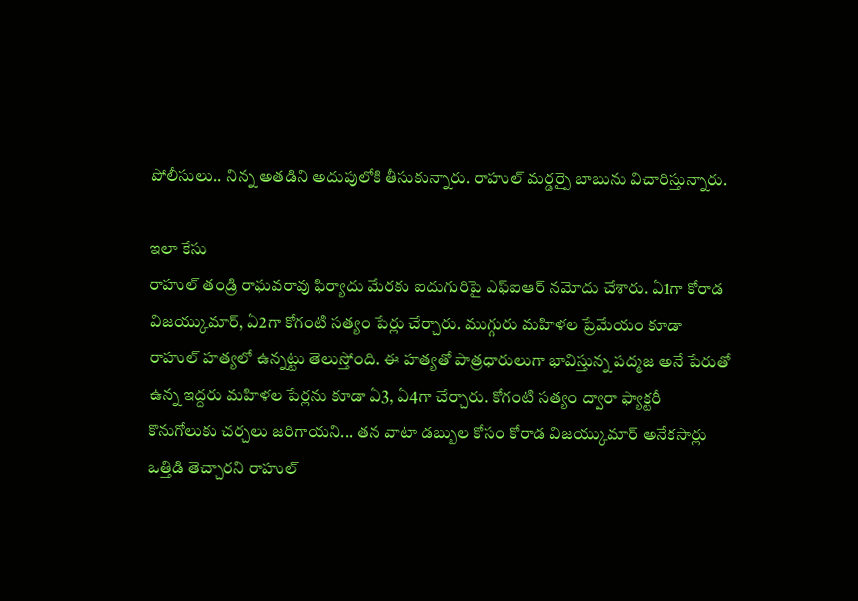పోలీసులు.. నిన్న అతడిని అదుపులోకి తీసుకున్నారు. రాహుల్ మర్డర్పై బాబును విచారిస్తున్నారు.

ఇలా కేసు
రాహుల్ తండ్రి రాఘవరావు ఫిర్యాదు మేరకు ఐదుగురిపై ఎఫ్ఐఆర్ నమోదు చేశారు. ఏ1గా కోరాడ విజయ్కుమార్, ఏ2గా కోగంటి సత్యం పేర్లు చేర్చారు. ముగ్గురు మహిళల ప్రేమేయం కూడా రాహుల్ హత్యలో ఉన్నట్టు తెలుస్తోంది. ఈ హత్యతో పాత్రధారులుగా భావిస్తున్న పద్మజ అనే పేరుతో ఉన్న ఇద్దరు మహిళల పేర్లను కూడా ఏ3, ఏ4గా చేర్చారు. కోగంటి సత్యం ద్వారా ఫ్యాక్టరీ కొనుగోలుకు చర్చలు జరిగాయని... తన వాటా డబ్బుల కోసం కోరాడ విజయ్కుమార్ అనేకసార్లు ఒత్తిడి తెచ్చారని రాహుల్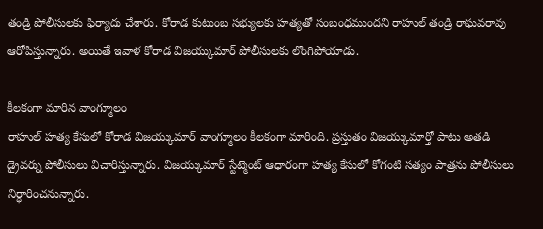తండ్రి పోలీసులకు ఫిర్యాదు చేశారు. కోరాడ కుటుంబ సభ్యులకు హత్యతో సంబంధముందని రాహుల్ తండ్రి రాఘవరావు ఆరోపిస్తున్నారు. అయితే ఇవాళ కోరాడ విజయ్కుమార్ పోలీసులకు లొంగిపోయాడు.

కీలకంగా మారిన వాంగ్మూలం
రాహుల్ హత్య కేసులో కోరాడ విజయ్కుమార్ వాంగ్మూలం కీలకంగా మారింది. ప్రస్తుతం విజయ్కుమార్తో పాటు అతడి డ్రైవర్ను పోలీసులు విచారిస్తున్నారు. విజయ్కుమార్ స్టేట్మెంట్ ఆధారంగా హత్య కేసులో కోగంటి సత్యం పాత్రను పోలీసులు నిర్ధారించనున్నారు.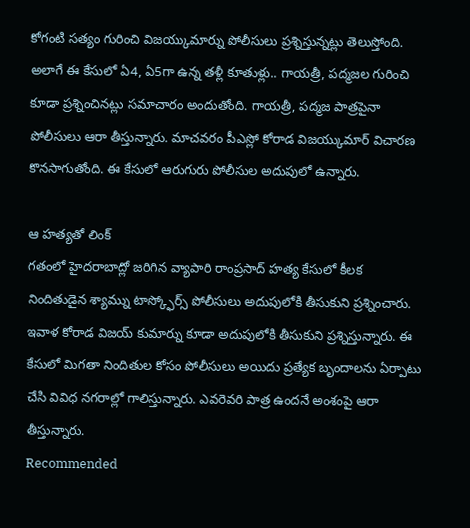కోగంటి సత్యం గురించి విజయ్కుమార్ను పోలీసులు ప్రశ్నిస్తున్నట్లు తెలుస్తోంది. అలాగే ఈ కేసులో ఏ4, ఏ5గా ఉన్న తళ్లీ కూతుళ్లు.. గాయత్రీ, పద్మజల గురించి కూడా ప్రశ్నించినట్లు సమాచారం అందుతోంది. గాయత్రీ, పద్మజ పాత్రపైనా పోలీసులు ఆరా తీస్తున్నారు. మాచవరం పీఎస్లో కోరాడ విజయ్కుమార్ విచారణ కొనసాగుతోంది. ఈ కేసులో ఆరుగురు పోలీసుల అదుపులో ఉన్నారు.

ఆ హత్యతో లింక్
గతంలో హైదరాబాద్లో జరిగిన వ్యాపారి రాంప్రసాద్ హత్య కేసులో కీలక నిందితుడైన శ్యామ్ను టాస్క్ఫోర్స్ పోలీసులు అదుపులోకి తీసుకుని ప్రశ్నించారు. ఇవాళ కోరాడ విజయ్ కుమార్ను కూడా అదుపులోకి తీసుకుని ప్రశ్నిస్తున్నారు. ఈ కేసులో మిగతా నిందితుల కోసం పోలీసులు అయిదు ప్రత్యేక బృందాలను ఏర్పాటు చేసి వివిధ నగరాల్లో గాలిస్తున్నారు. ఎవరెవరి పాత్ర ఉందనే అంశంపై ఆరా తీస్తున్నారు.
Recommended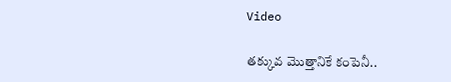Video

తక్కువ మొత్తానికే కంపెనీ..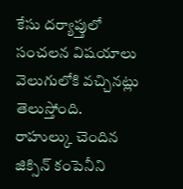కేసు దర్యాప్తులో సంచలన విషయాలు వెలుగులోకి వచ్చినట్లు తెలుస్తోంది. రాహుల్కు చెందిన జిక్సిన్ కంపెనీని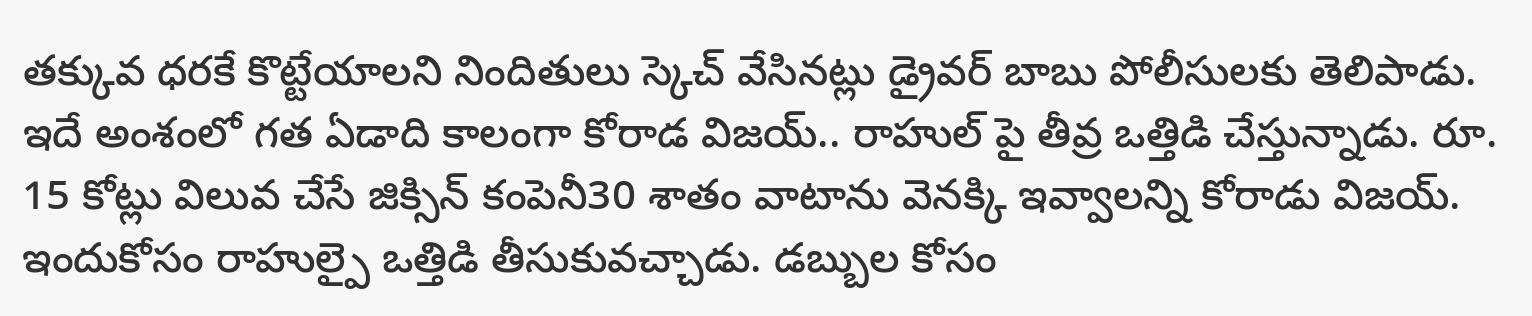తక్కువ ధరకే కొట్టేయాలని నిందితులు స్కెచ్ వేసినట్లు డ్రైవర్ బాబు పోలీసులకు తెలిపాడు. ఇదే అంశంలో గత ఏడాది కాలంగా కోరాడ విజయ్.. రాహుల్ పై తీవ్ర ఒత్తిడి చేస్తున్నాడు. రూ. 15 కోట్లు విలువ చేసే జిక్సిన్ కంపెనీ30 శాతం వాటాను వెనక్కి ఇవ్వాలన్ని కోరాడు విజయ్. ఇందుకోసం రాహుల్పై ఒత్తిడి తీసుకువచ్చాడు. డబ్బుల కోసం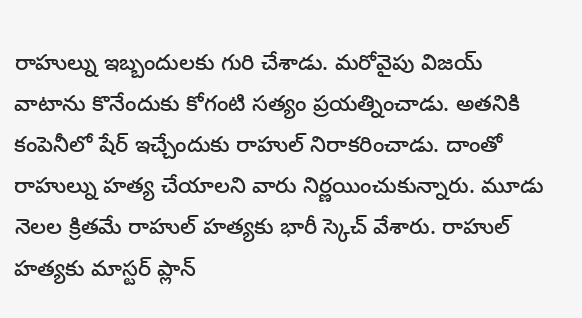రాహుల్ను ఇబ్బందులకు గురి చేశాడు. మరోవైపు విజయ్ వాటాను కొనేందుకు కోగంటి సత్యం ప్రయత్నించాడు. అతనికి కంపెనీలో షేర్ ఇచ్చేందుకు రాహుల్ నిరాకరించాడు. దాంతో రాహుల్ను హత్య చేయాలని వారు నిర్ణయించుకున్నారు. మూడు నెలల క్రితమే రాహుల్ హత్యకు భారీ స్కెచ్ వేశారు. రాహుల్ హత్యకు మాస్టర్ ప్లాన్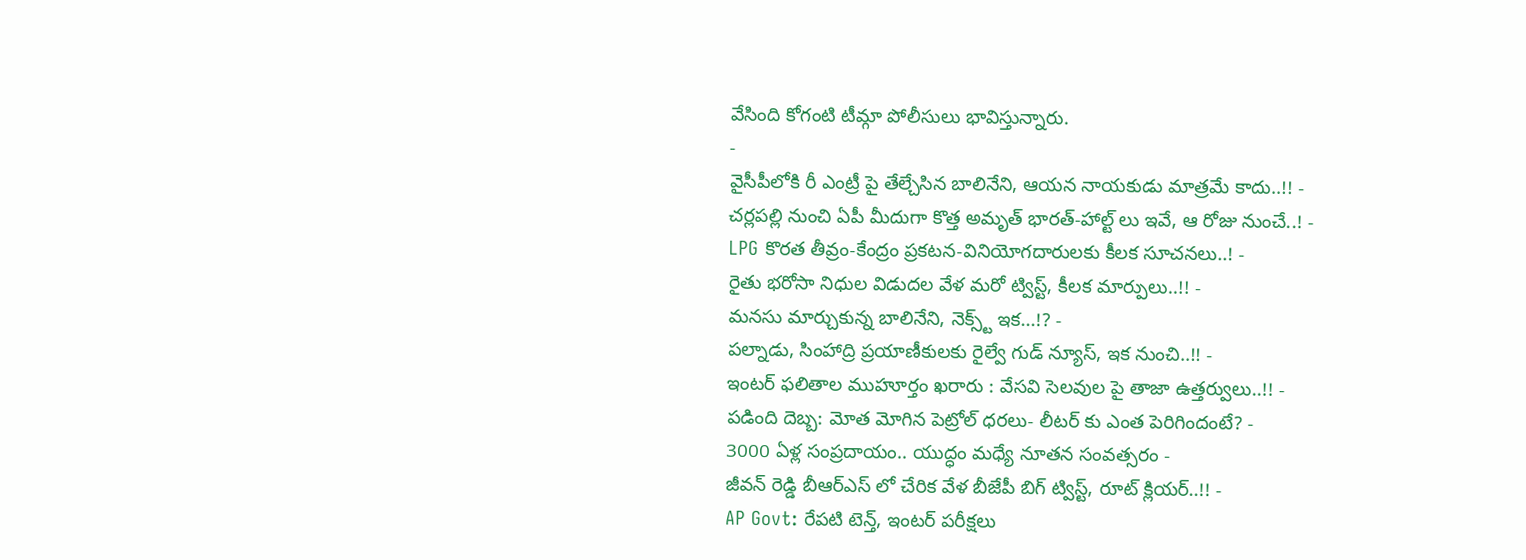వేసింది కోగంటి టీమ్గా పోలీసులు భావిస్తున్నారు.
-
వైసీపీలోకి రీ ఎంట్రీ పై తేల్చేసిన బాలినేని, ఆయన నాయకుడు మాత్రమే కాదు..!! -
చర్లపల్లి నుంచి ఏపీ మీదుగా కొత్త అమృత్ భారత్-హాల్ట్ లు ఇవే, ఆ రోజు నుంచే..! -
LPG కొరత తీవ్రం-కేంద్రం ప్రకటన-వినియోగదారులకు కీలక సూచనలు..! -
రైతు భరోసా నిధుల విడుదల వేళ మరో ట్విస్ట్, కీలక మార్పులు..!! -
మనసు మార్చుకున్న బాలినేని, నెక్స్ట్ ఇక...!? -
పల్నాడు, సింహాద్రి ప్రయాణీకులకు రైల్వే గుడ్ న్యూస్, ఇక నుంచి..!! -
ఇంటర్ ఫలితాల ముహూర్తం ఖరారు : వేసవి సెలవుల పై తాజా ఉత్తర్వులు..!! -
పడింది దెబ్బ: మోత మోగిన పెట్రోల్ ధరలు- లీటర్ కు ఎంత పెరిగిందంటే? -
3000 ఏళ్ల సంప్రదాయం.. యుద్ధం మధ్యే నూతన సంవత్సరం -
జీవన్ రెడ్డి బీఆర్ఎస్ లో చేరిక వేళ బీజేపీ బిగ్ ట్విస్ట్, రూట్ క్లియర్..!! -
AP Govt: రేపటి టెన్త్, ఇంటర్ పరీక్షలు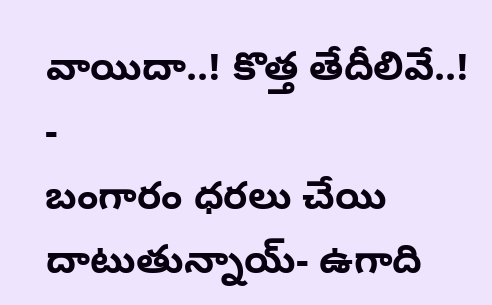వాయిదా..! కొత్త తేదీలివే..! -
బంగారం ధరలు చేయి దాటుతున్నాయ్- ఉగాది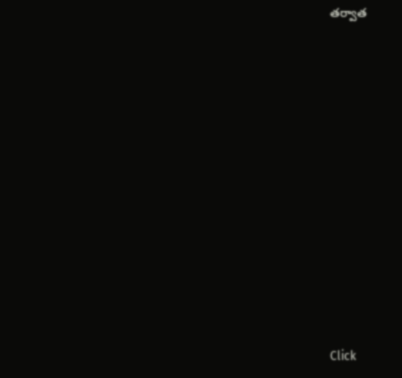తర్వాత












Click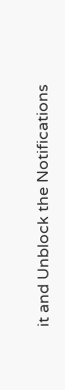it and Unblock the Notifications